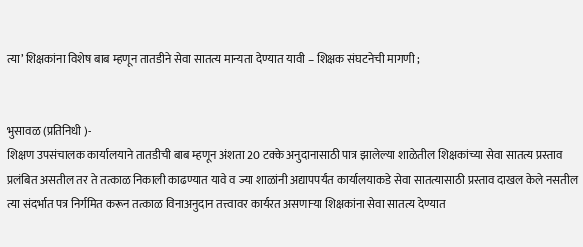त्या’ शिक्षकांना विशेष बाब म्हणून तातडीने सेवा सातत्य मान्यता देण्यात यावी – शिक्षक संघटनेची मागणी ;


भुसावळ (प्रतिनिधी )-
शिक्षण उपसंचालक कार्यालयाने तातडीची बाब म्हणून अंशता 20 टक्के अनुदानासाठी पात्र झालेल्या शाळेतील शिक्षकांच्या सेवा सातत्य प्रस्ताव प्रलंबित असतील तर ते तत्काळ निकाली काढण्यात यावे व ज्या शाळांनी अद्यापपर्यंत कार्यालयाकडे सेवा सातत्यासाठी प्रस्ताव दाखल केले नसतील त्या संदर्भात पत्र निर्गमित करून तत्काळ विनाअनुदान तत्त्वावर कार्यरत असणार्‍या शिक्षकांना सेवा सातत्य देण्यात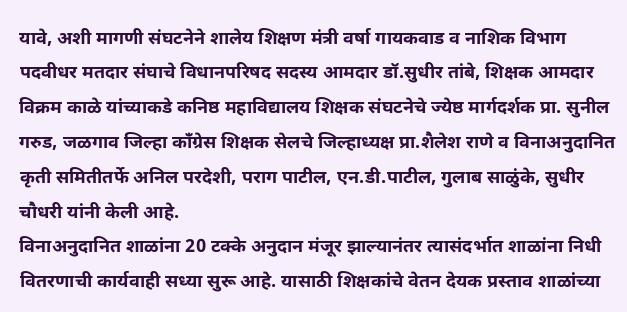यावे, अशी मागणी संघटनेने शालेय शिक्षण मंत्री वर्षा गायकवाड व नाशिक विभाग पदवीधर मतदार संघाचे विधानपरिषद सदस्य आमदार डॉ.सुधीर तांबे, शिक्षक आमदार विक्रम काळे यांच्याकडे कनिष्ठ महाविद्यालय शिक्षक संघटनेचे ज्येष्ठ मार्गदर्शक प्रा. सुनील गरुड, जळगाव जिल्हा काँग्रेस शिक्षक सेलचे जिल्हाध्यक्ष प्रा.शैलेश राणे व विनाअनुदानित कृती समितीतर्फे अनिल परदेशी, पराग पाटील, एन.डी.पाटील, गुलाब साळुंके, सुधीर चौधरी यांनी केली आहे.
विनाअनुदानित शाळांना 20 टक्के अनुदान मंजूर झाल्यानंतर त्यासंदर्भात शाळांना निधी वितरणाची कार्यवाही सध्या सुरू आहे. यासाठी शिक्षकांचे वेतन देयक प्रस्ताव शाळांच्या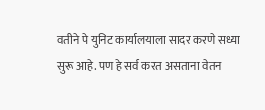वतीने पे युनिट कार्यालयाला सादर करणे सध्या सुरू आहे. पण हे सर्व करत असताना वेतन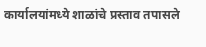कार्यालयांमध्ये शाळांचे प्रस्ताव तपासले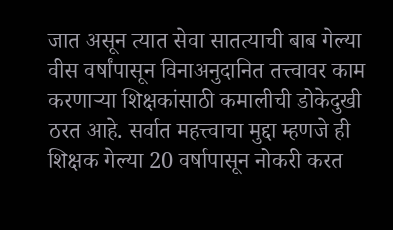जात असून त्यात सेवा सातत्याची बाब गेल्या वीस वर्षांपासून विनाअनुदानित तत्त्वावर काम करणार्‍या शिक्षकांसाठी कमालीची डोकेदुखी ठरत आहे. सर्वात महत्त्वाचा मुद्दा म्हणजे ही शिक्षक गेल्या 20 वर्षापासून नोकरी करत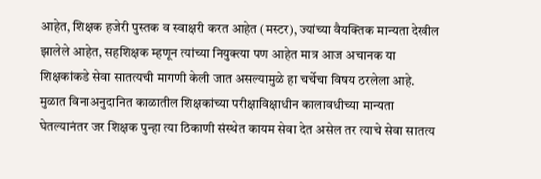आहेत, शिक्षक हजेरी पुस्तक व स्वाक्षरी करत आहेत (मस्टर), ज्यांच्या वैयक्तिक मान्यता देखील झालेले आहेत, सहशिक्षक म्हणून त्यांच्या नियुक्त्या पण आहेत मात्र आज अचानक या शिक्षकांकडे सेवा सातत्यची मागणी केली जात असल्यामुळे हा चर्चेचा विषय ठरलेला आहे.
मुळात विनाअनुदानित काळातील शिक्षकांच्या परीक्षाविक्षाधीन कालावधीच्या मान्यता घेतल्यानंतर जर शिक्षक पुन्हा त्या ठिकाणी संस्थेत कायम सेवा देत असेल तर त्याचे सेवा सातत्य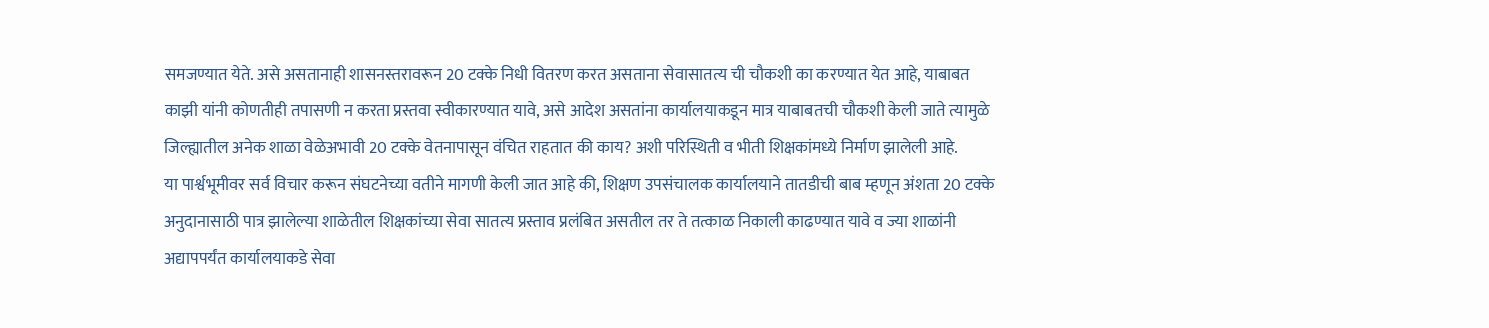समजण्यात येते. असे असतानाही शासनस्तरावरून 20 टक्के निधी वितरण करत असताना सेवासातत्य ची चौकशी का करण्यात येत आहे, याबाबत काझी यांनी कोणतीही तपासणी न करता प्रस्तवा स्वीकारण्यात यावे, असे आदेश असतांना कार्यालयाकडून मात्र याबाबतची चौकशी केली जाते त्यामुळे जिल्ह्यातील अनेक शाळा वेळेअभावी 20 टक्के वेतनापासून वंचित राहतात की काय? अशी परिस्थिती व भीती शिक्षकांमध्ये निर्माण झालेली आहे.
या पार्श्वभूमीवर सर्व विचार करून संघटनेच्या वतीने मागणी केली जात आहे की, शिक्षण उपसंचालक कार्यालयाने तातडीची बाब म्हणून अंशता 20 टक्के अनुदानासाठी पात्र झालेल्या शाळेतील शिक्षकांच्या सेवा सातत्य प्रस्ताव प्रलंबित असतील तर ते तत्काळ निकाली काढण्यात यावे व ज्या शाळांनी अद्यापपर्यंत कार्यालयाकडे सेवा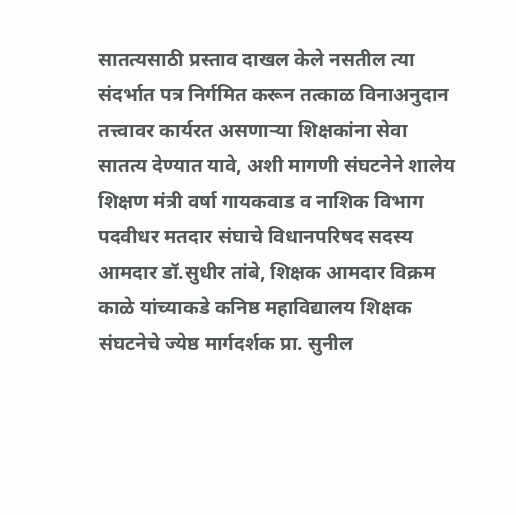सातत्यसाठी प्रस्ताव दाखल केले नसतील त्या संदर्भात पत्र निर्गमित करून तत्काळ विनाअनुदान तत्त्वावर कार्यरत असणार्‍या शिक्षकांना सेवा सातत्य देण्यात यावे, अशी मागणी संघटनेने शालेय शिक्षण मंत्री वर्षा गायकवाड व नाशिक विभाग पदवीधर मतदार संघाचे विधानपरिषद सदस्य आमदार डॉ.सुधीर तांबे, शिक्षक आमदार विक्रम काळे यांच्याकडे कनिष्ठ महाविद्यालय शिक्षक संघटनेचे ज्येष्ठ मार्गदर्शक प्रा. सुनील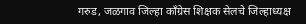गरुड, जळगाव जिल्हा काँग्रेस शिक्षक सेलचे जिल्हाध्यक्ष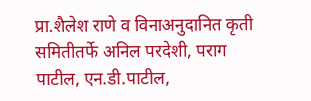प्रा.शैलेश राणे व विनाअनुदानित कृती समितीतर्फे अनिल परदेशी, पराग पाटील, एन.डी.पाटील,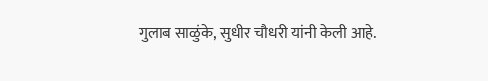गुलाब साळुंके, सुधीर चौधरी यांनी केली आहे.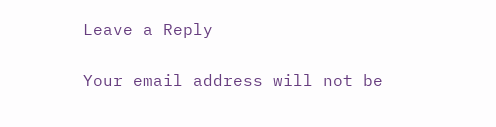Leave a Reply

Your email address will not be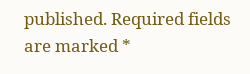published. Required fields are marked *